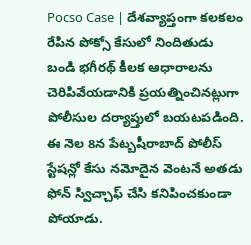Pocso Case | దేశవ్యాప్తంగా కలకలం రేపిన పోక్సో కేసులో నిందితుడు బండి భగీరథ్ కీలక ఆధారాలను చెరిపివేయడానికి ప్రయత్నించినట్లుగా పోలీసుల దర్యాప్తులో బయటపడింది. ఈ నెల 8న పేట్బషీరాబాద్ పోలీస్ స్టేషన్లో కేసు నమోదైన వెంటనే అతడు ఫోన్ స్విచ్చాఫ్ చేసి కనిపించకుండా పోయాడు.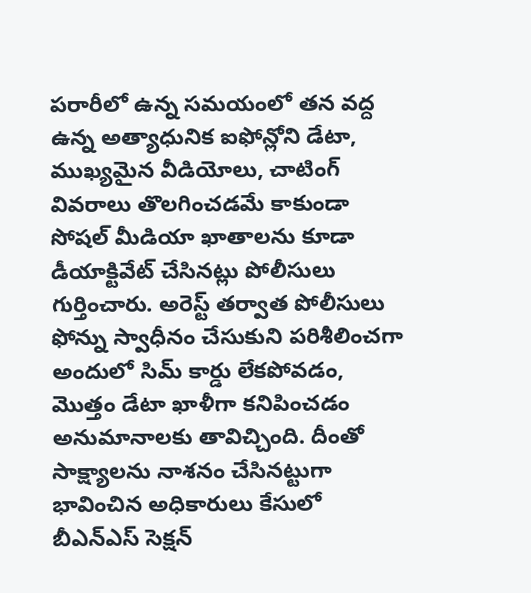పరారీలో ఉన్న సమయంలో తన వద్ద ఉన్న అత్యాధునిక ఐఫోన్లోని డేటా, ముఖ్యమైన వీడియోలు, చాటింగ్ వివరాలు తొలగించడమే కాకుండా సోషల్ మీడియా ఖాతాలను కూడా డీయాక్టివేట్ చేసినట్లు పోలీసులు గుర్తించారు. అరెస్ట్ తర్వాత పోలీసులు ఫోన్ను స్వాధీనం చేసుకుని పరిశీలించగా అందులో సిమ్ కార్డు లేకపోవడం, మొత్తం డేటా ఖాళీగా కనిపించడం అనుమానాలకు తావిచ్చింది. దీంతో సాక్ష్యాలను నాశనం చేసినట్టుగా భావించిన అధికారులు కేసులో బీఎన్ఎస్ సెక్షన్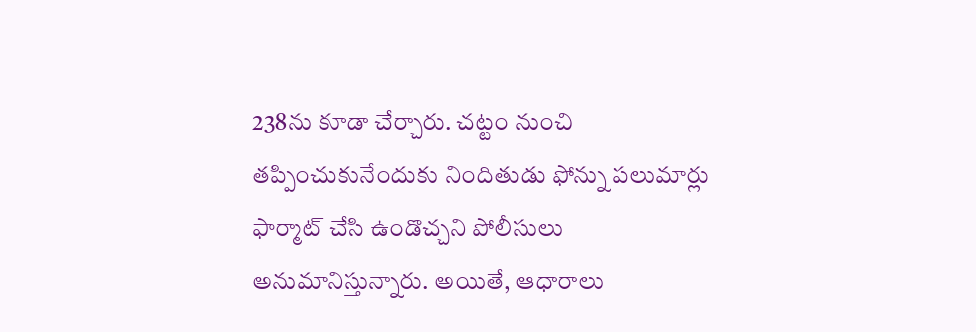238ను కూడా చేర్చారు. చట్టం నుంచి తప్పించుకునేందుకు నిందితుడు ఫోన్ను పలుమార్లు ఫార్మాట్ చేసి ఉండొచ్చని పోలీసులు అనుమానిస్తున్నారు. అయితే, ఆధారాలు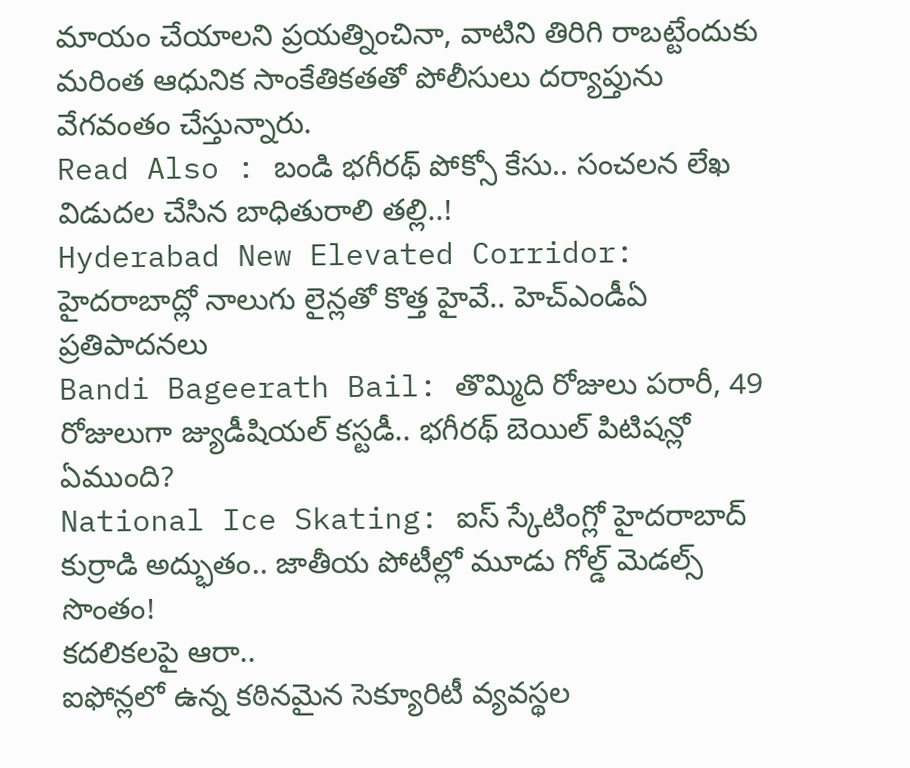మాయం చేయాలని ప్రయత్నించినా, వాటిని తిరిగి రాబట్టేందుకు మరింత ఆధునిక సాంకేతికతతో పోలీసులు దర్యాప్తును వేగవంతం చేస్తున్నారు.
Read Also : బండి భగీరథ్ పోక్సో కేసు.. సంచలన లేఖ విడుదల చేసిన బాధితురాలి తల్లి..!
Hyderabad New Elevated Corridor: హైదరాబాద్లో నాలుగు లైన్లతో కొత్త హైవే.. హెచ్ఎండీఏ ప్రతిపాదనలు
Bandi Bageerath Bail: తొమ్మిది రోజులు పరారీ, 49 రోజులుగా జ్యుడీషియల్ కస్టడీ.. భగీరథ్ బెయిల్ పిటిషన్లో ఏముంది?
National Ice Skating: ఐస్ స్కేటింగ్లో హైదరాబాద్ కుర్రాడి అద్భుతం.. జాతీయ పోటీల్లో మూడు గోల్డ్ మెడల్స్ సొంతం!
కదలికలపై ఆరా..
ఐఫోన్లలో ఉన్న కఠినమైన సెక్యూరిటీ వ్యవస్థల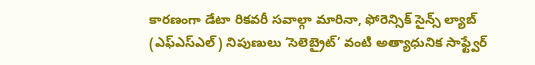కారణంగా డేటా రికవరీ సవాల్గా మారినా, ఫోరెన్సిక్ సైన్స్ ల్యాబ్ (ఎఫ్ఎస్ఎల్) నిపుణులు ‘సెలెబ్రైట్’ వంటి అత్యాధునిక సాఫ్ట్వేర్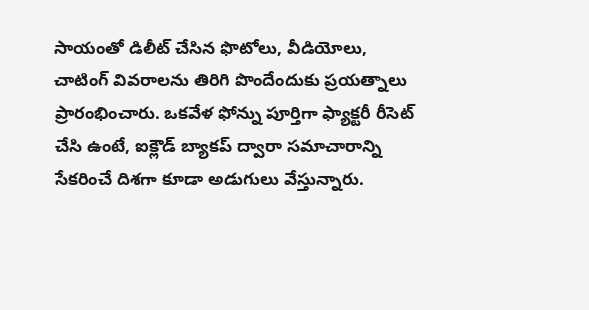సాయంతో డిలీట్ చేసిన ఫొటోలు, వీడియోలు, చాటింగ్ వివరాలను తిరిగి పొందేందుకు ప్రయత్నాలు ప్రారంభించారు. ఒకవేళ ఫోన్ను పూర్తిగా ఫ్యాక్టరీ రీసెట్ చేసి ఉంటే, ఐక్లౌడ్ బ్యాకప్ ద్వారా సమాచారాన్ని సేకరించే దిశగా కూడా అడుగులు వేస్తున్నారు.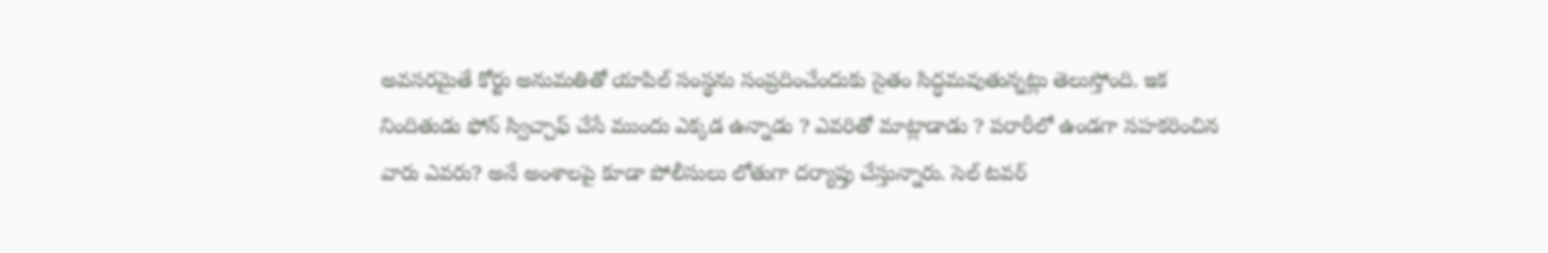అవసరమైతే కోర్టు అనుమతితో యాపిల్ సంస్థను సంప్రదించేందుకు సైతం సిద్ధమవుతున్నట్లు తెలుస్తోంది. ఇక నిందితుడు ఫోన్ స్విచ్చాఫ్ చేసే ముందు ఎక్కడ ఉన్నాడు ? ఎవరితో మాట్లాడాడు ? పరారీలో ఉండగా సహకరించిన వారు ఎవరు? అనే అంశాలపై కూడా పోలీసులు లోతుగా దర్యాప్తు చేస్తున్నారు. సెల్ టవర్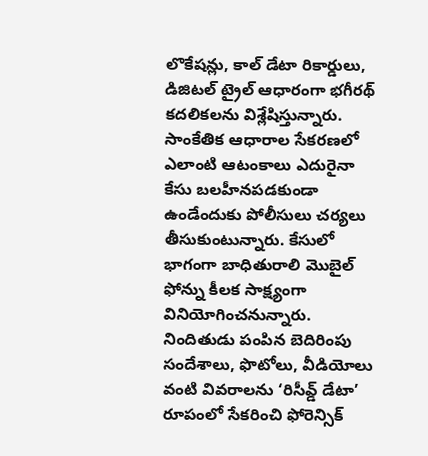లొకేషన్లు, కాల్ డేటా రికార్డులు, డిజిటల్ ట్రైల్ ఆధారంగా భగీరథ్ కదలికలను విశ్లేషిస్తున్నారు. సాంకేతిక ఆధారాల సేకరణలో ఎలాంటి ఆటంకాలు ఎదురైనా కేసు బలహీనపడకుండా ఉండేందుకు పోలీసులు చర్యలు తీసుకుంటున్నారు. కేసులో భాగంగా బాధితురాలి మొబైల్ ఫోన్ను కీలక సాక్ష్యంగా వినియోగించనున్నారు. నిందితుడు పంపిన బెదిరింపు సందేశాలు, ఫొటోలు, వీడియోలు వంటి వివరాలను ‘రిసీవ్డ్ డేటా’ రూపంలో సేకరించి ఫోరెన్సిక్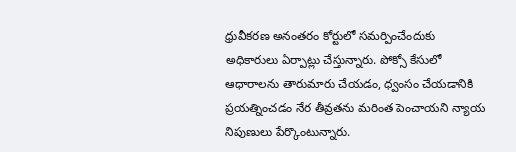ధ్రువీకరణ అనంతరం కోర్టులో సమర్పించేందుకు అధికారులు ఏర్పాట్లు చేస్తున్నారు. పోక్సో కేసులో ఆధారాలను తారుమారు చేయడం, ధ్వంసం చేయడానికి ప్రయత్నించడం నేర తీవ్రతను మరింత పెంచాయని న్యాయ నిపుణులు పేర్కొంటున్నారు.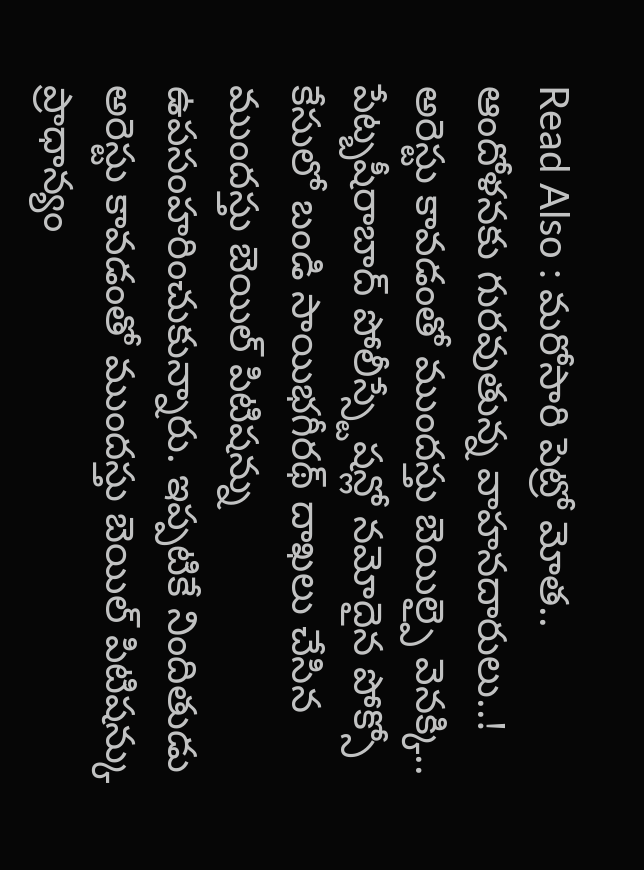Read Also : మరోసారి పెట్రో మోత.. ఆందోళనకు గురవుతున్న వాహనదారులు..!
అరెస్టు కావడంతో ముందస్తు బెయిల్పై వెనక్కి..
పేట్బషీరాబాద్ పోలీస్స్టేషన్లో నమోదైన పోక్సో కేసులో బండి సాయిభగీరథ్ దాఖలు చేసిన ముందస్తు బెయిల్ పిటిషన్ను ఉపసంహరించుకున్నారు. ఇప్పటికే నిందితుడు అరెస్టు కావడంతో ముందస్తు బెయిల్ పిటిషన్కు ప్రాధాన్యం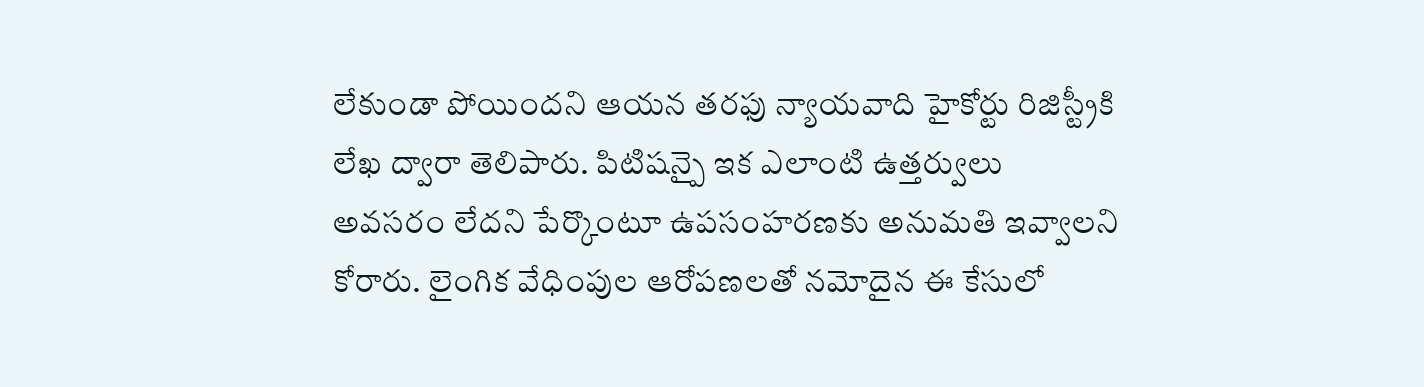లేకుండా పోయిందని ఆయన తరఫు న్యాయవాది హైకోర్టు రిజిస్ట్రీకి లేఖ ద్వారా తెలిపారు. పిటిషన్పై ఇక ఎలాంటి ఉత్తర్వులు అవసరం లేదని పేర్కొంటూ ఉపసంహరణకు అనుమతి ఇవ్వాలని కోరారు. లైంగిక వేధింపుల ఆరోపణలతో నమోదైన ఈ కేసులో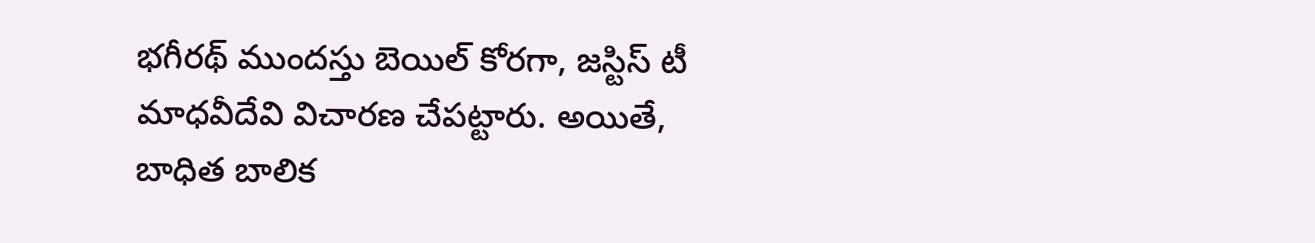భగీరథ్ ముందస్తు బెయిల్ కోరగా, జస్టిస్ టీ మాధవీదేవి విచారణ చేపట్టారు. అయితే, బాధిత బాలిక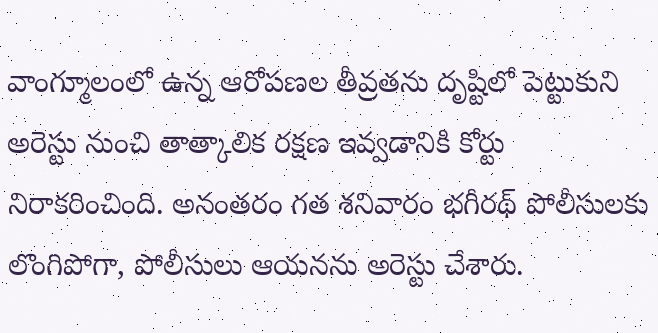వాంగ్మూలంలో ఉన్న ఆరోపణల తీవ్రతను దృష్టిలో పెట్టుకుని అరెస్టు నుంచి తాత్కాలిక రక్షణ ఇవ్వడానికి కోర్టు నిరాకరించింది. అనంతరం గత శనివారం భగీరథ్ పోలీసులకు లొంగిపోగా, పోలీసులు ఆయనను అరెస్టు చేశారు.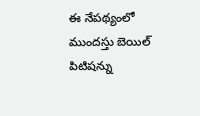ఈ నేపథ్యంలో ముందస్తు బెయిల్ పిటిషన్ను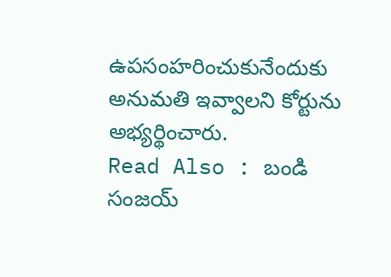ఉపసంహరించుకునేందుకు అనుమతి ఇవ్వాలని కోర్టును అభ్యర్థించారు.
Read Also : బండి సంజయ్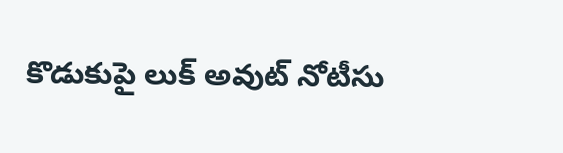కొడుకుపై లుక్ అవుట్ నోటీసు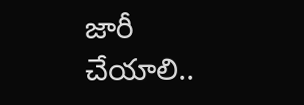జారీ చేయాలి..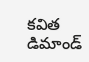కవిత డిమాండ్